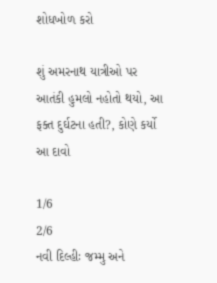શોધખોળ કરો

શું અમરનાથ યાત્રીઓ પર આતંકી હુમલો નહોતો થયો, આ ફક્ત દુર્ઘટના હતી?, કોણે કર્યો આ દાવો

1/6
2/6
નવી દિલ્હીઃ જમ્મુ અને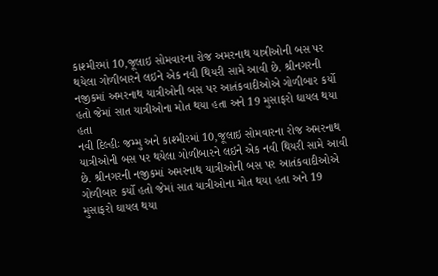કાશ્મીરમાં 10,જૂલાઇ સોમવારના રોજ અમરનાથ યાત્રીઓની બસ પર થયેલા ગોળીબારને લઇને એક નવી થિયરી સામે આવી છે. શ્રીનગરની નજીકમાં અમરનાથ યાત્રીઓની બસ પર આતંકવાદીઓએ ગોળીબાર કર્યો હતો જેમાં સાત યાત્રીઓના મોત થયા હતા અને 19 મુસાફરો ઘાયલ થયા હતા
નવી દિલ્હીઃ જમ્મુ અને કાશ્મીરમાં 10,જૂલાઇ સોમવારના રોજ અમરનાથ યાત્રીઓની બસ પર થયેલા ગોળીબારને લઇને એક નવી થિયરી સામે આવી છે. શ્રીનગરની નજીકમાં અમરનાથ યાત્રીઓની બસ પર આતંકવાદીઓએ ગોળીબાર કર્યો હતો જેમાં સાત યાત્રીઓના મોત થયા હતા અને 19 મુસાફરો ઘાયલ થયા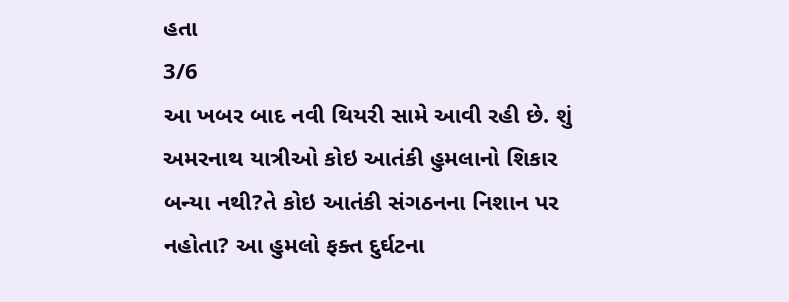હતા
3/6
આ ખબર બાદ નવી થિયરી સામે આવી રહી છે. શું અમરનાથ યાત્રીઓ કોઇ આતંકી હુમલાનો શિકાર બન્યા નથી?તે કોઇ આતંકી સંગઠનના નિશાન પર નહોતા? આ હુમલો ફક્ત દુર્ઘટના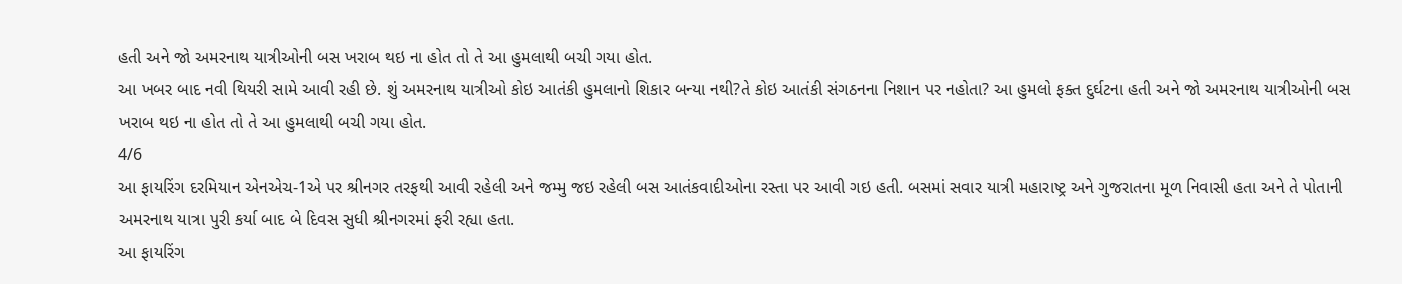હતી અને જો અમરનાથ યાત્રીઓની બસ ખરાબ થઇ ના હોત તો તે આ હુમલાથી બચી ગયા હોત.
આ ખબર બાદ નવી થિયરી સામે આવી રહી છે. શું અમરનાથ યાત્રીઓ કોઇ આતંકી હુમલાનો શિકાર બન્યા નથી?તે કોઇ આતંકી સંગઠનના નિશાન પર નહોતા? આ હુમલો ફક્ત દુર્ઘટના હતી અને જો અમરનાથ યાત્રીઓની બસ ખરાબ થઇ ના હોત તો તે આ હુમલાથી બચી ગયા હોત.
4/6
આ ફાયરિંગ દરમિયાન એનએચ-1એ પર શ્રીનગર તરફથી આવી રહેલી અને જમ્મુ જઇ રહેલી બસ આતંકવાદીઓના રસ્તા પર આવી ગઇ હતી. બસમાં સવાર યાત્રી મહારાષ્ટ્ર અને ગુજરાતના મૂળ નિવાસી હતા અને તે પોતાની અમરનાથ યાત્રા પુરી કર્યા બાદ બે દિવસ સુધી શ્રીનગરમાં ફરી રહ્યા હતા.
આ ફાયરિંગ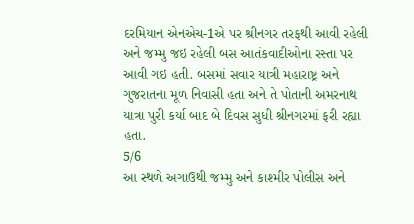દરમિયાન એનએચ-1એ પર શ્રીનગર તરફથી આવી રહેલી અને જમ્મુ જઇ રહેલી બસ આતંકવાદીઓના રસ્તા પર આવી ગઇ હતી. બસમાં સવાર યાત્રી મહારાષ્ટ્ર અને ગુજરાતના મૂળ નિવાસી હતા અને તે પોતાની અમરનાથ યાત્રા પુરી કર્યા બાદ બે દિવસ સુધી શ્રીનગરમાં ફરી રહ્યા હતા.
5/6
આ સ્થળે અગાઉથી જમ્મુ અને કાશ્મીર પોલીસ અને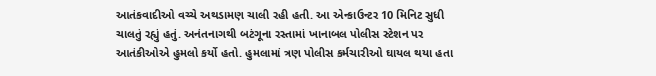આતંકવાદીઓ વચ્ચે અથડામણ ચાલી રહી હતી. આ એન્કાઉન્ટર 10 મિનિટ સુધી ચાલતું રહ્યું હતું. અનંતનાગથી બટંગૂના રસ્તામાં ખાનાબલ પોલીસ સ્ટેશન પર આતંકીઓએ હુમલો કર્યો હતો. હુમલામાં ત્રણ પોલીસ કર્મચારીઓ ઘાયલ થયા હતા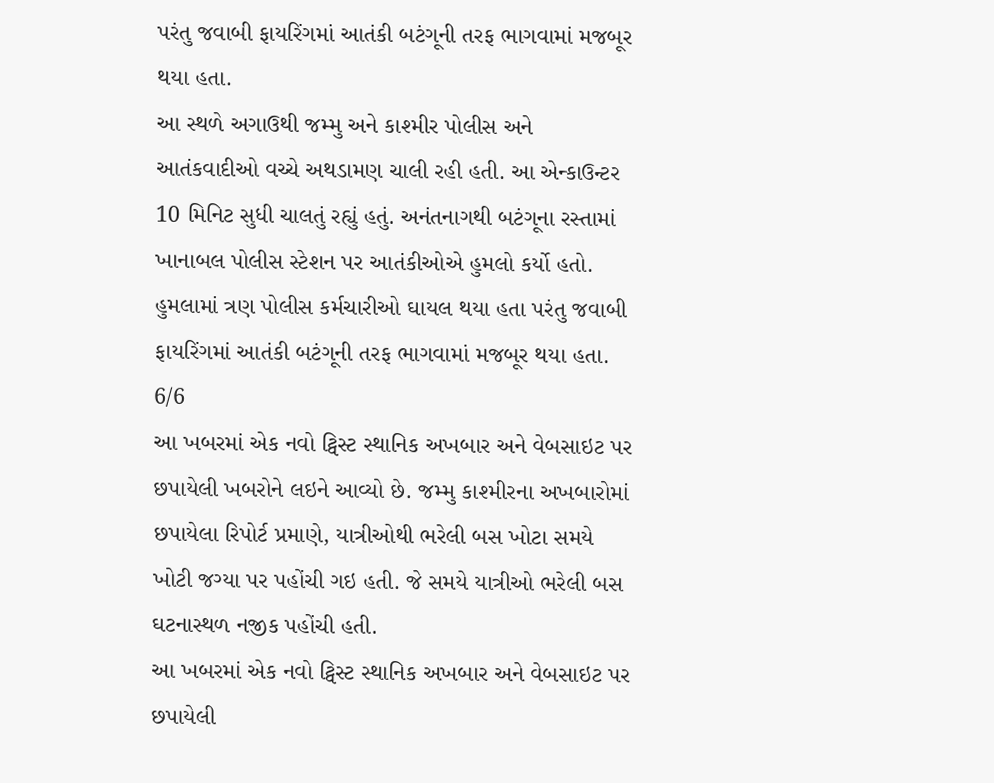પરંતુ જવાબી ફાયરિંગમાં આતંકી બટંગૂની તરફ ભાગવામાં મજબૂર થયા હતા.
આ સ્થળે અગાઉથી જમ્મુ અને કાશ્મીર પોલીસ અને આતંકવાદીઓ વચ્ચે અથડામણ ચાલી રહી હતી. આ એન્કાઉન્ટર 10 મિનિટ સુધી ચાલતું રહ્યું હતું. અનંતનાગથી બટંગૂના રસ્તામાં ખાનાબલ પોલીસ સ્ટેશન પર આતંકીઓએ હુમલો કર્યો હતો. હુમલામાં ત્રણ પોલીસ કર્મચારીઓ ઘાયલ થયા હતા પરંતુ જવાબી ફાયરિંગમાં આતંકી બટંગૂની તરફ ભાગવામાં મજબૂર થયા હતા.
6/6
આ ખબરમાં એક નવો ટ્વિસ્ટ સ્થાનિક અખબાર અને વેબસાઇટ પર છપાયેલી ખબરોને લઇને આવ્યો છે. જમ્મુ કાશ્મીરના અખબારોમાં છપાયેલા રિપોર્ટ પ્રમાણે, યાત્રીઓથી ભરેલી બસ ખોટા સમયે ખોટી જગ્યા પર પહોંચી ગઇ હતી. જે સમયે યાત્રીઓ ભરેલી બસ ઘટનાસ્થળ નજીક પહોંચી હતી.
આ ખબરમાં એક નવો ટ્વિસ્ટ સ્થાનિક અખબાર અને વેબસાઇટ પર છપાયેલી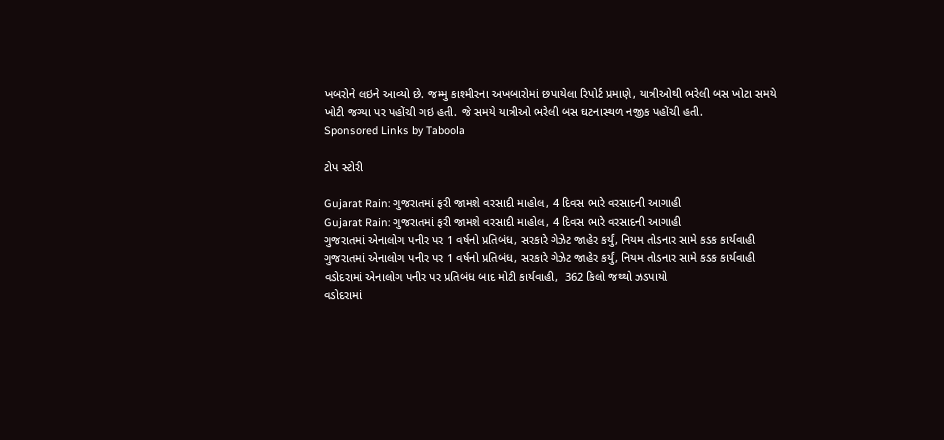ખબરોને લઇને આવ્યો છે. જમ્મુ કાશ્મીરના અખબારોમાં છપાયેલા રિપોર્ટ પ્રમાણે, યાત્રીઓથી ભરેલી બસ ખોટા સમયે ખોટી જગ્યા પર પહોંચી ગઇ હતી. જે સમયે યાત્રીઓ ભરેલી બસ ઘટનાસ્થળ નજીક પહોંચી હતી.
Sponsored Links by Taboola

ટોપ સ્ટોરી

Gujarat Rain: ગુજરાતમાં ફરી જામશે વરસાદી માહોલ, 4 દિવસ ભારે વરસાદની આગાહી
Gujarat Rain: ગુજરાતમાં ફરી જામશે વરસાદી માહોલ, 4 દિવસ ભારે વરસાદની આગાહી
ગુજરાતમાં એનાલોગ પનીર પર 1 વર્ષનો પ્રતિબંધ, સરકારે ગેઝેટ જાહેર કર્યું, નિયમ તોડનાર સામે કડક કાર્યવાહી
ગુજરાતમાં એનાલોગ પનીર પર 1 વર્ષનો પ્રતિબંધ, સરકારે ગેઝેટ જાહેર કર્યું, નિયમ તોડનાર સામે કડક કાર્યવાહી
વડોદરામાં એનાલોગ પનીર પર પ્રતિબંધ બાદ મોટી કાર્યવાહી,  362 કિલો જથ્થો ઝડપાયો
વડોદરામાં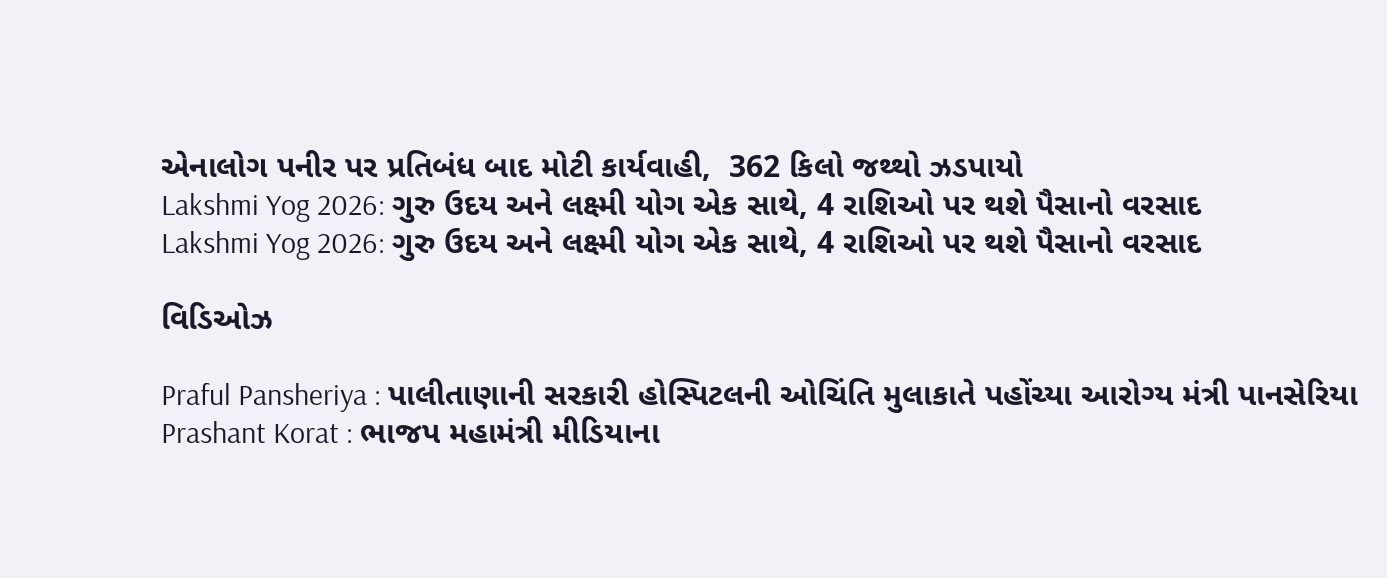એનાલોગ પનીર પર પ્રતિબંધ બાદ મોટી કાર્યવાહી,  362 કિલો જથ્થો ઝડપાયો
Lakshmi Yog 2026: ગુરુ ઉદય અને લક્ષ્મી યોગ એક સાથે, 4 રાશિઓ પર થશે પૈસાનો વરસાદ
Lakshmi Yog 2026: ગુરુ ઉદય અને લક્ષ્મી યોગ એક સાથે, 4 રાશિઓ પર થશે પૈસાનો વરસાદ

વિડિઓઝ

Praful Pansheriya : પાલીતાણાની સરકારી હોસ્પિટલની ઓચિંતિ મુલાકાતે પહોંચ્યા આરોગ્ય મંત્રી પાનસેરિયા
Prashant Korat : ભાજપ મહામંત્રી મીડિયાના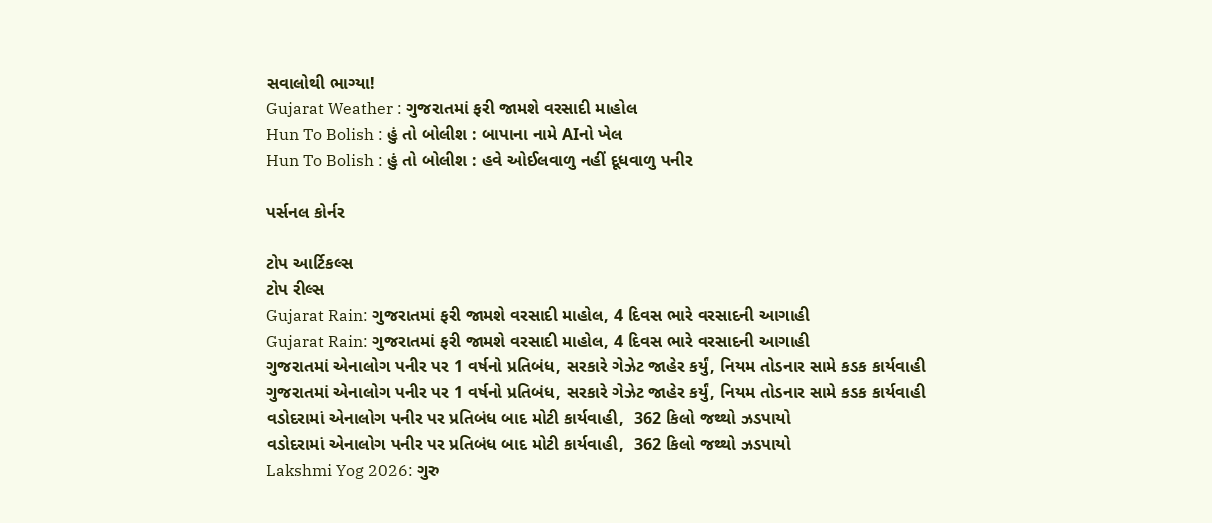સવાલોથી ભાગ્યા!
Gujarat Weather : ગુજરાતમાં ફરી જામશે વરસાદી માહોલ
Hun To Bolish : હું તો બોલીશ : બાપાના નામે AIનો ખેલ
Hun To Bolish : હું તો બોલીશ : હવે ઓઈલવાળુ નહીં દૂધવાળુ પનીર

પર્સનલ કોર્નર

ટોપ આર્ટિકલ્સ
ટોપ રીલ્સ
Gujarat Rain: ગુજરાતમાં ફરી જામશે વરસાદી માહોલ, 4 દિવસ ભારે વરસાદની આગાહી
Gujarat Rain: ગુજરાતમાં ફરી જામશે વરસાદી માહોલ, 4 દિવસ ભારે વરસાદની આગાહી
ગુજરાતમાં એનાલોગ પનીર પર 1 વર્ષનો પ્રતિબંધ, સરકારે ગેઝેટ જાહેર કર્યું, નિયમ તોડનાર સામે કડક કાર્યવાહી
ગુજરાતમાં એનાલોગ પનીર પર 1 વર્ષનો પ્રતિબંધ, સરકારે ગેઝેટ જાહેર કર્યું, નિયમ તોડનાર સામે કડક કાર્યવાહી
વડોદરામાં એનાલોગ પનીર પર પ્રતિબંધ બાદ મોટી કાર્યવાહી,  362 કિલો જથ્થો ઝડપાયો
વડોદરામાં એનાલોગ પનીર પર પ્રતિબંધ બાદ મોટી કાર્યવાહી,  362 કિલો જથ્થો ઝડપાયો
Lakshmi Yog 2026: ગુરુ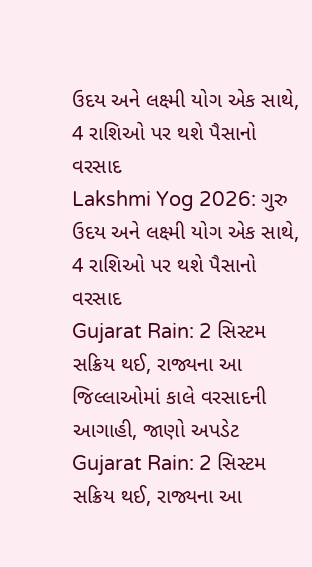ઉદય અને લક્ષ્મી યોગ એક સાથે, 4 રાશિઓ પર થશે પૈસાનો વરસાદ
Lakshmi Yog 2026: ગુરુ ઉદય અને લક્ષ્મી યોગ એક સાથે, 4 રાશિઓ પર થશે પૈસાનો વરસાદ
Gujarat Rain: 2 સિસ્ટમ સક્રિય થઈ, રાજ્યના આ જિલ્લાઓમાં કાલે વરસાદની આગાહી, જાણો અપડેટ
Gujarat Rain: 2 સિસ્ટમ સક્રિય થઈ, રાજ્યના આ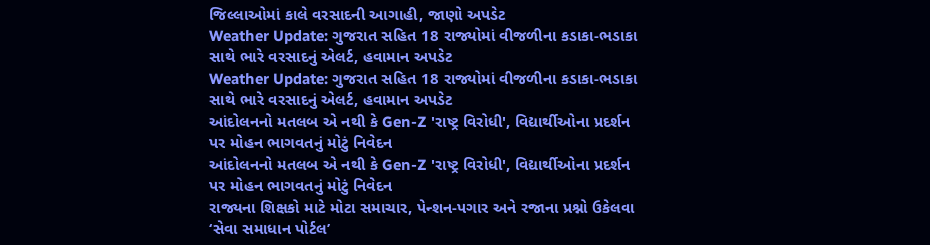જિલ્લાઓમાં કાલે વરસાદની આગાહી, જાણો અપડેટ
Weather Update: ગુજરાત સહિત 18 રાજ્યોમાં વીજળીના કડાકા-ભડાકા સાથે ભારે વરસાદનું એલર્ટ, હવામાન અપડેટ
Weather Update: ગુજરાત સહિત 18 રાજ્યોમાં વીજળીના કડાકા-ભડાકા સાથે ભારે વરસાદનું એલર્ટ, હવામાન અપડેટ
આંદોલનનો મતલબ એ નથી કે Gen-Z 'રાષ્ટ્ર વિરોધી', વિદ્યાર્થીઓના પ્રદર્શન પર મોહન ભાગવતનું મોટું નિવેદન
આંદોલનનો મતલબ એ નથી કે Gen-Z 'રાષ્ટ્ર વિરોધી', વિદ્યાર્થીઓના પ્રદર્શન પર મોહન ભાગવતનું મોટું નિવેદન
રાજ્યના શિક્ષકો માટે મોટા સમાચાર, પેન્શન-પગાર અને રજાના પ્રશ્નો ઉકેલવા ‘સેવા સમાધાન પોર્ટલ’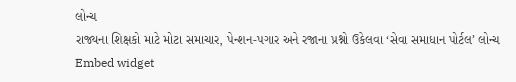લોન્ચ
રાજ્યના શિક્ષકો માટે મોટા સમાચાર, પેન્શન-પગાર અને રજાના પ્રશ્નો ઉકેલવા ‘સેવા સમાધાન પોર્ટલ’ લોન્ચ
Embed widget